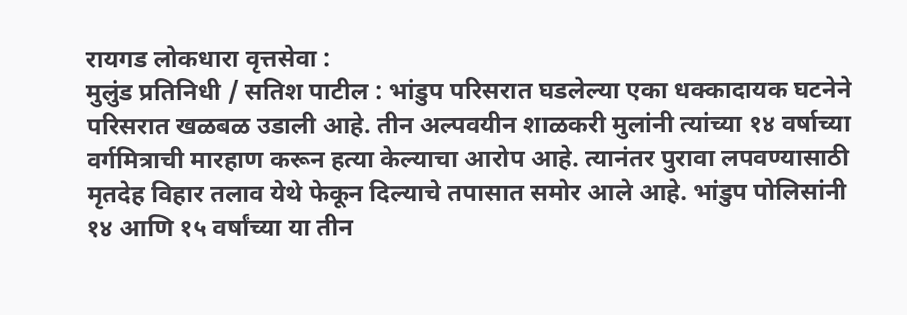रायगड लोकधारा वृत्तसेवा :
मुलुंड प्रतिनिधी / सतिश पाटील : भांडुप परिसरात घडलेल्या एका धक्कादायक घटनेने परिसरात खळबळ उडाली आहे. तीन अल्पवयीन शाळकरी मुलांनी त्यांच्या १४ वर्षाच्या वर्गमित्राची मारहाण करून हत्या केल्याचा आरोप आहे. त्यानंतर पुरावा लपवण्यासाठी मृतदेह विहार तलाव येथे फेकून दिल्याचे तपासात समोर आले आहे. भांडुप पोलिसांनी १४ आणि १५ वर्षांच्या या तीन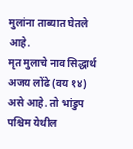मुलांना ताब्यात घेतले आहे.
मृत मुलाचे नाव सिद्धार्थ अजय लोंढे (वय १४) असे आहे. तो भांडुप पश्चिम येथील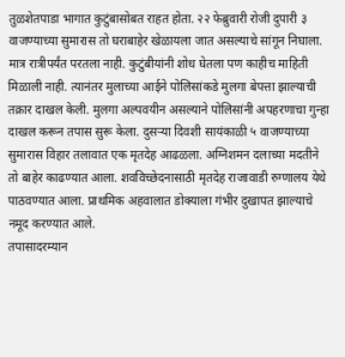तुळशेतपाडा भागात कुटुंबासोबत राहत होता. २२ फेब्रुवारी रोजी दुपारी ३ वाजण्याच्या सुमारास तो घराबाहेर खेळायला जात असल्याचे सांगून निघाला. मात्र रात्रीपर्यंत परतला नाही. कुटुंबीयांनी शोध घेतला पण काहीच माहिती मिळाली नाही. त्यानंतर मुलाच्या आईने पोलिसांकडे मुलगा बेपत्ता झाल्याची तक्रार दाखल केली. मुलगा अल्पवयीन असल्याने पोलिसांनी अपहरणाचा गुन्हा दाखल करून तपास सुरू केला. दुसऱ्या दिवशी सायंकाळी ५ वाजण्याच्या सुमारास विहार तलावात एक मृतदेह आढळला. अग्निशमन दलाच्या मदतीने तो बाहेर काढण्यात आला. शवविच्छेदनासाठी मृतदेह राजावाडी रुग्णालय येथे पाठवण्यात आला. प्राथमिक अहवालात डोक्याला गंभीर दुखापत झाल्याचे नमूद करण्यात आले.
तपासादरम्यान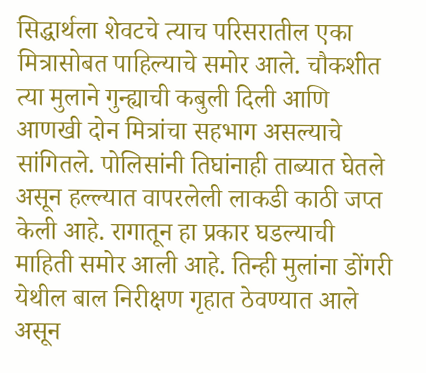सिद्धार्थला शेवटचे त्याच परिसरातील एका मित्रासोबत पाहिल्याचे समोर आले. चौकशीत त्या मुलाने गुन्ह्याची कबुली दिली आणि आणखी दोन मित्रांचा सहभाग असल्याचे सांगितले. पोलिसांनी तिघांनाही ताब्यात घेतले असून हल्ल्यात वापरलेली लाकडी काठी जप्त केली आहे. रागातून हा प्रकार घडल्याची माहिती समोर आली आहे. तिन्ही मुलांना डोंगरी येथील बाल निरीक्षण गृहात ठेवण्यात आले असून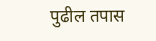पुढील तपास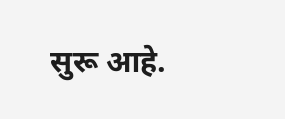सुरू आहे.